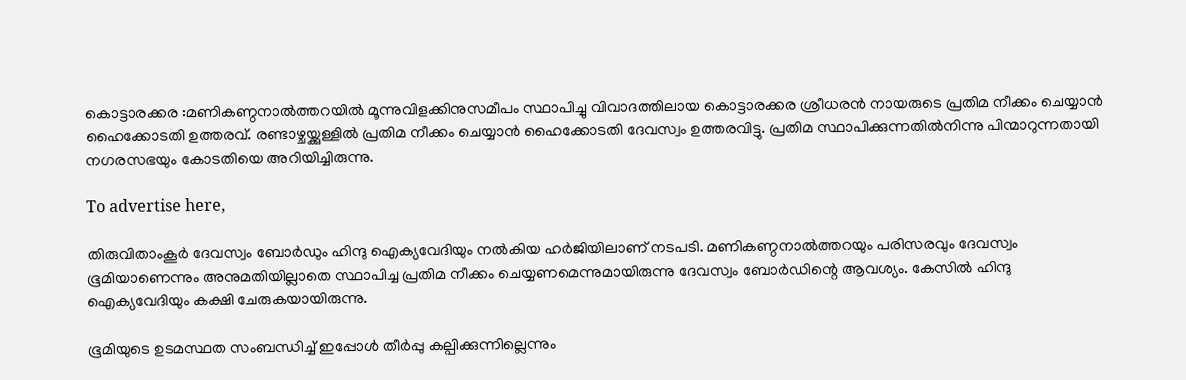കൊട്ടാരക്കര :മണികണ്ഠനാൽത്തറയിൽ മൂന്നുവിളക്കിനുസമീപം സ്ഥാപിച്ചു വിവാദത്തിലായ കൊട്ടാരക്കര ശ്രീധരൻ നായരുടെ പ്രതിമ നീക്കം ചെയ്യാൻ ഹൈക്കോടതി ഉത്തരവ്. രണ്ടാഴ്ചയ്ക്കുള്ളിൽ പ്രതിമ നീക്കം ചെയ്യാൻ ഹൈക്കോടതി ദേവസ്വം ഉത്തരവിട്ടു. പ്രതിമ സ്ഥാപിക്കുന്നതിൽനിന്നു പിന്മാറുന്നതായി നഗരസഭയും കോടതിയെ അറിയിച്ചിരുന്നു.

To advertise here,

തിരുവിതാംകൂർ ദേവസ്വം ബോർഡും ഹിന്ദു ഐക്യവേദിയും നൽകിയ ഹർജിയിലാണ് നടപടി. മണികണ്ഠനാൽത്തറയും പരിസരവും ദേവസ്വം ഭൂമിയാണെന്നും അനുമതിയില്ലാതെ സ്ഥാപിച്ച പ്രതിമ നീക്കം ചെയ്യണമെന്നുമായിരുന്നു ദേവസ്വം ബോർഡിന്റെ ആവശ്യം. കേസിൽ ഹിന്ദു ഐക്യവേദിയും കക്ഷി ചേരുകയായിരുന്നു.

ഭൂമിയുടെ ഉടമസ്ഥത സംബന്ധിച്ച് ഇപ്പോൾ തീർപ്പു കല്പിക്കുന്നില്ലെന്നും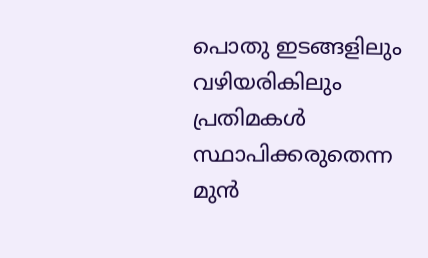പൊതു ഇടങ്ങളിലും വഴിയരികിലും പ്രതിമകൾ സ്ഥാപിക്കരുതെന്ന മുൻ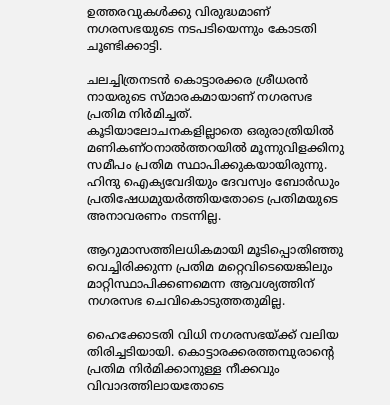ഉത്തരവുകൾക്കു വിരുദ്ധമാണ് നഗരസഭയുടെ നടപടിയെന്നും കോടതി ചൂണ്ടിക്കാട്ടി.

ചലച്ചിത്രനടൻ കൊട്ടാരക്കര ശ്രീധരൻ നായരുടെ സ്മാരകമായാണ് നഗരസഭ പ്രതിമ നിർമിച്ചത്. കൂടിയാലോചനകളില്ലാതെ ഒരുരാത്രിയിൽ മണികണ്ഠനാൽത്തറയിൽ മൂന്നുവിളക്കിനു സമീപം പ്രതിമ സ്ഥാപിക്കുകയായിരുന്നു. ഹിന്ദു ഐക്യവേദിയും ദേവസ്വം ബോർഡും പ്രതിഷേധമുയർത്തിയതോടെ പ്രതിമയുടെ അനാവരണം നടന്നില്ല.

ആറുമാസത്തിലധികമായി മൂടിപ്പൊതിഞ്ഞു വെച്ചിരിക്കുന്ന പ്രതിമ മറ്റെവിടെയെങ്കിലും മാറ്റിസ്ഥാപിക്കണമെന്ന ആവശ്യത്തിന് നഗരസഭ ചെവികൊടുത്തതുമില്ല.

ഹൈക്കോടതി വിധി നഗരസഭയ്ക്ക് വലിയ തിരിച്ചടിയായി. കൊട്ടാരക്കരത്തമ്പുരാന്റെ പ്രതിമ നിർമിക്കാനുള്ള നീക്കവും വിവാദത്തിലായതോടെ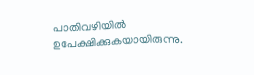പാതിവഴിയിൽ ഉപേക്ഷിക്കുകയായിരുന്നു.